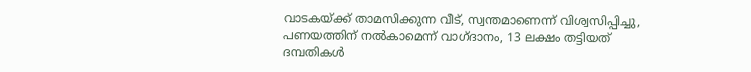വാടകയ്ക്ക് താമസിക്കുന്ന വീട്, സ്വന്തമാണെന്ന് വിശ്വസിപ്പിച്ചു, പണയത്തിന് നൽകാമെന്ന് വാഗ്ദാനം, 13 ലക്ഷം തട്ടിയത് ദമ്പതികൾ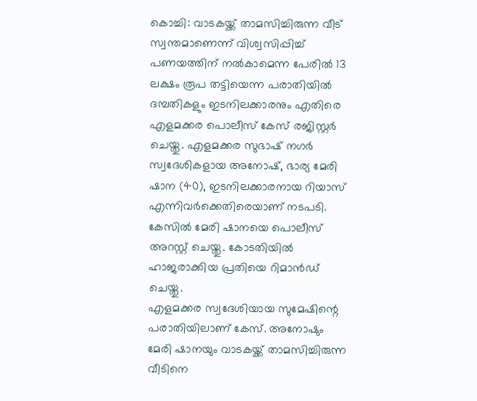കൊച്ചി: വാടകയ്ക്ക് താമസിച്ചിരുന്ന വീട് സ്വന്തമാണെന്ന് വിശ്വസിപ്പിച്ച് പണയത്തിന് നൽകാമെന്ന പേരിൽ 13 ലക്ഷം രൂപ തട്ടിയെന്ന പരാതിയിൽ ദമ്പതികളും ഇടനിലക്കാരനും എതിരെ എളമക്കര പൊലീസ് കേസ് രജിസ്റ്റർ ചെയ്തു. എളമക്കര സുഭാഷ് നഗർ സ്വദേശികളായ അനോഷ്, ഭാര്യ മേരി ഷാന (40), ഇടനിലക്കാരനായ റിയാസ് എന്നിവർക്കെതിരെയാണ് നടപടി. കേസിൽ മേരി ഷാനയെ പൊലീസ് അറസ്റ്റ് ചെയ്തു. കോടതിയിൽ ഹാജരാക്കിയ പ്രതിയെ റിമാൻഡ് ചെയ്തു.
എളമക്കര സ്വദേശിയായ സുമേഷിന്റെ പരാതിയിലാണ് കേസ്. അനോഷും മേരി ഷാനയും വാടകയ്ക്ക് താമസിച്ചിരുന്ന വീടിനെ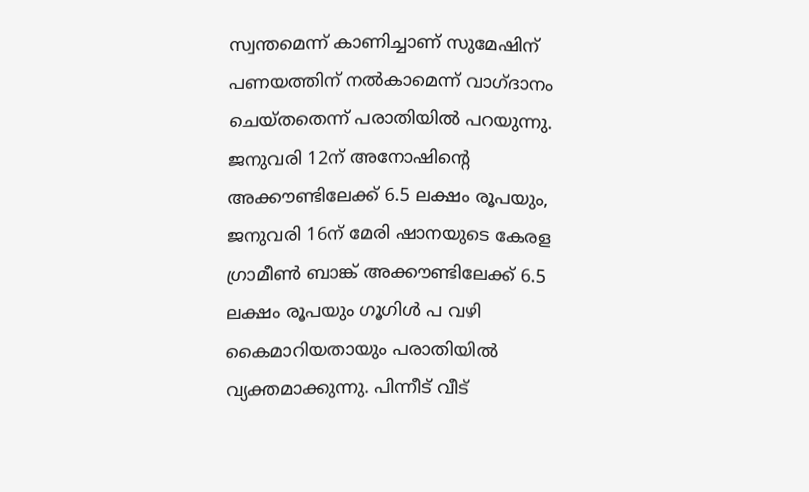സ്വന്തമെന്ന് കാണിച്ചാണ് സുമേഷിന് പണയത്തിന് നൽകാമെന്ന് വാഗ്ദാനം ചെയ്തതെന്ന് പരാതിയിൽ പറയുന്നു. ജനുവരി 12ന് അനോഷിന്റെ അക്കൗണ്ടിലേക്ക് 6.5 ലക്ഷം രൂപയും, ജനുവരി 16ന് മേരി ഷാനയുടെ കേരള ഗ്രാമീൺ ബാങ്ക് അക്കൗണ്ടിലേക്ക് 6.5 ലക്ഷം രൂപയും ഗൂഗിൾ പ വഴി കൈമാറിയതായും പരാതിയിൽ വ്യക്തമാക്കുന്നു. പിന്നീട് വീട്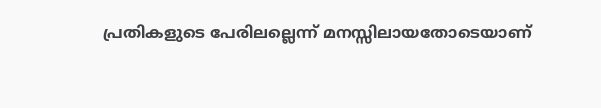പ്രതികളുടെ പേരിലല്ലെന്ന് മനസ്സിലായതോടെയാണ്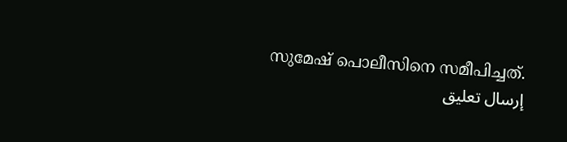സുമേഷ് പൊലീസിനെ സമീപിച്ചത്.
إرسال تعليق